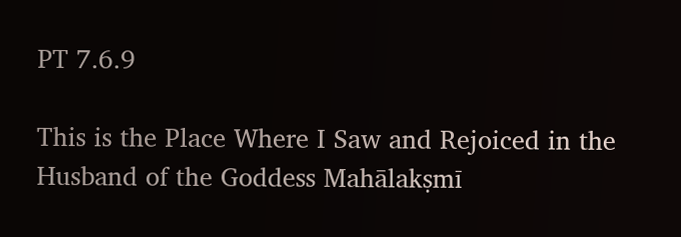PT 7.6.9

This is the Place Where I Saw and Rejoiced in the Husband of the Goddess Mahālakṣmī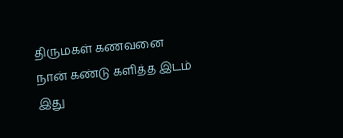திருமகள் கணவனை நான் கண்டு களித்த இடம் இது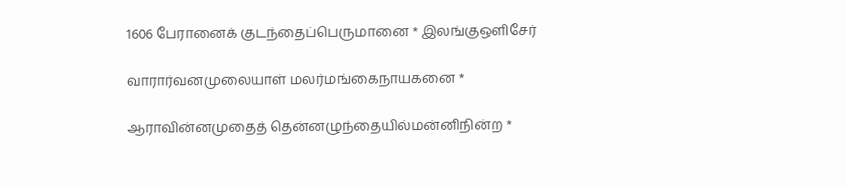1606 பேரானைக் குடந்தைப்பெருமானை * இலங்குஒளிசேர்

வாரார்வனமுலையாள் மலர்மங்கைநாயகனை *

ஆராவின்னமுதைத் தென்னழுந்தையில்மன்னிநின்ற *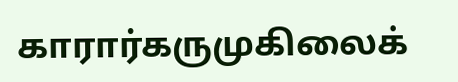காரார்கருமுகிலைக்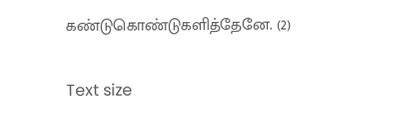கண்டுகொண்டுகளித்தேனே. (2)

Text size